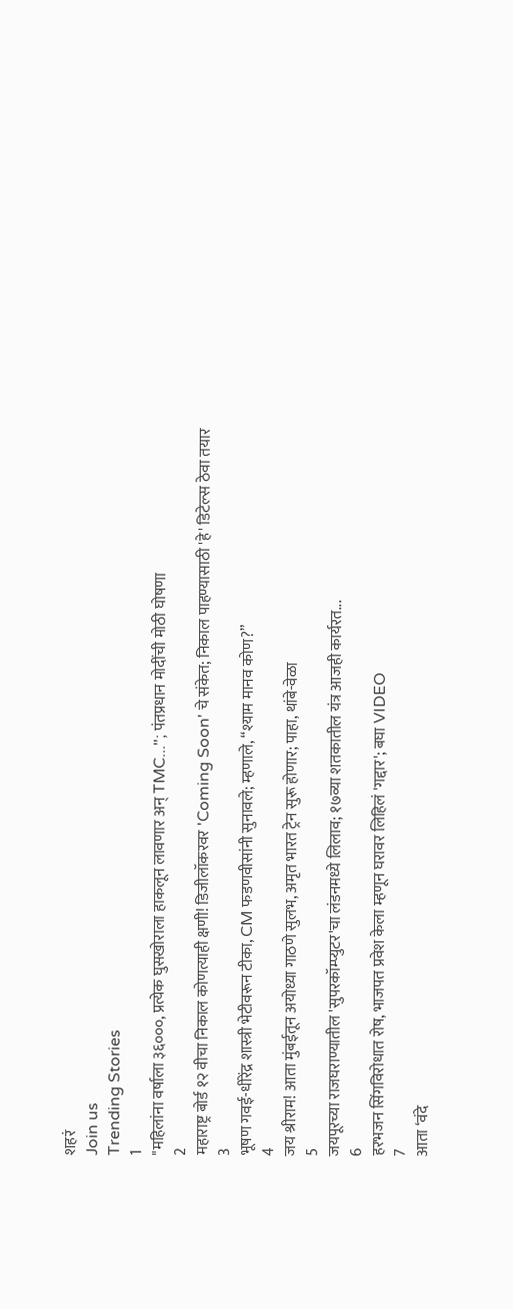शहरं
Join us
Trending Stories
1
"महिलांना वर्षाला ३६०००, प्रत्येक घुसखोराला हाकलून लावणार अन् TMC..."; पंतप्रधान मोदींची मोठी घोषणा
2
महाराष्ट्र बोर्ड १२ वीचा निकाल कोणत्याही क्षणी! डिजीलॉकरवर 'Coming Soon' चे संकेत; निकाल पाहण्यासाठी 'हे' डिटेल्स ठेवा तयार
3
भूषण गवई-धीरेंद्र शास्त्री भेटीवरून टीका, CM फडणवीसांनी सुनावले; म्हणाले, “श्याम मानव कोण?”
4
जय श्रीराम! आता मुंबईतून अयोध्या गाठणे सुलभ, अमृत भारत ट्रेन सुरू होणार; पाहा, थांबे-वेळा
5
जयपूरच्या राजघराण्यातील 'सुपरकॉम्प्युटर'चा लंडनमध्ये लिलाव; १७व्या शतकातील यंत्र आजही कार्यरत...
6
हरभजन सिंगविरोधात रोष, भाजपत प्रवेश केला म्हणून घरावर लिहिलं 'गद्दार'; बघा VIDEO
7
आता ‘वंदे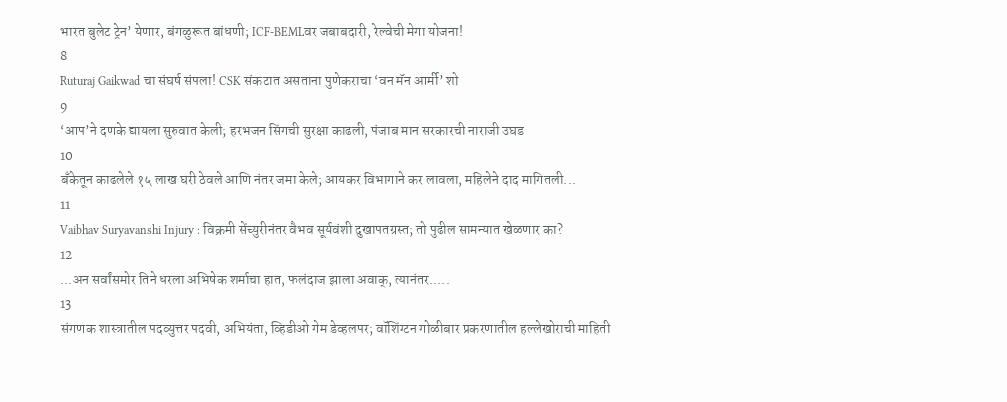भारत बुलेट ट्रेन’ येणार, बंगळुरूत बांधणी; ICF-BEMLवर जबाबदारी, रेल्वेची मेगा योजना!
8
Ruturaj Gaikwad चा संघर्ष संपला! CSK संकटात असताना पुणेकराचा ‘वन मॅन आर्मी’ शो
9
‘आप’ने दणके द्यायला सुरुवात केली; हरभजन सिंगची सुरक्षा काढली, पंजाब मान सरकारची नाराजी उघड
10
बँकेतून काढलेले १५ लाख घरी ठेवले आणि नंतर जमा केले; आयकर विभागाने कर लावला, महिलेने दाद मागितली...
11
Vaibhav Suryavanshi Injury : विक्रमी सेंच्युरीनंतर वैभव सूर्यवंशी दुखापतग्रस्त; तो पुढील सामन्यात खेळणार का?
12
...अन सर्वांसमोर तिने धरला अभिषेक शर्माचा हात, फलंदाज झाला अवाक्, त्यानंतर.....
13
संगणक शास्त्रातील पदव्युत्तर पदवी, अभियंता, व्हिडीओ गेम डेव्हलपर; वॉशिंग्टन गोळीबार प्रकरणातील हल्लेखोराची माहिती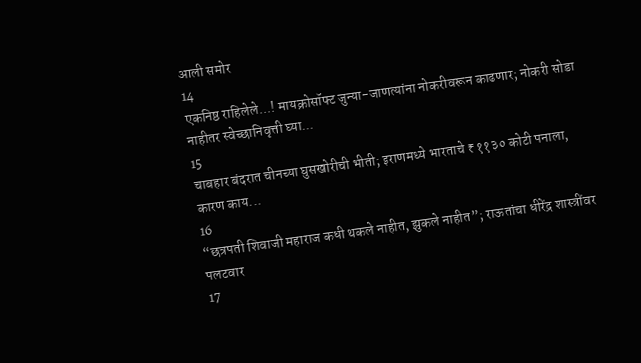आली समोर
14
एकनिष्ठ राहिलेले...! मायक्रोसॉफ्ट जुन्या-जाणत्यांना नोकरीवरून काढणार; नोकरी सोडा नाहीतर स्वेच्छानिवृत्ती घ्या...
15
चाबहार बंदरात चीनच्या घुसखोरीची भीती; इराणमध्ये भारताचे ₹११३० कोटी पनाला, कारण काय...
16
“छत्रपती शिवाजी महाराज कधी थकले नाहीत, झुकले नाहीत”; राऊतांचा धीरेंद्र शास्त्रींवर पलटवार
17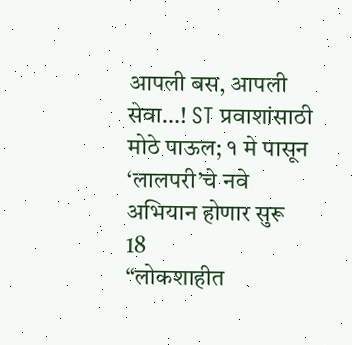आपली बस, आपली सेवा…! ST प्रवाशांसाठी मोठे पाऊल; १ मे पासून ‘लालपरी’चे नवे अभियान होणार सुरू
18
“लोकशाहीत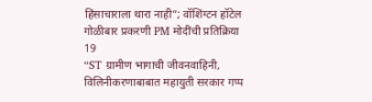हिंसाचाराला थारा नाही”; वॉशिंग्टन हॉटेल गोळीबार प्रकरणी PM मोदींची प्रतिक्रिया
19
“ST ग्रामीण भागाची जीवनवाहिनी, विलिनीकरणाबाबात महायुती सरकार गप्प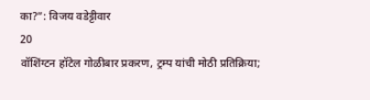का?”: विजय वडेट्टीवार
20
वॉशिंग्टन हॉटेल गोळीबार प्रकरण, ट्रम्प यांची मोठी प्रतिक्रिया;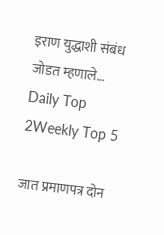इराण युद्धाशी संबंध जोडत म्हणाले…
Daily Top 2Weekly Top 5

जात प्रमाणपत्र दोन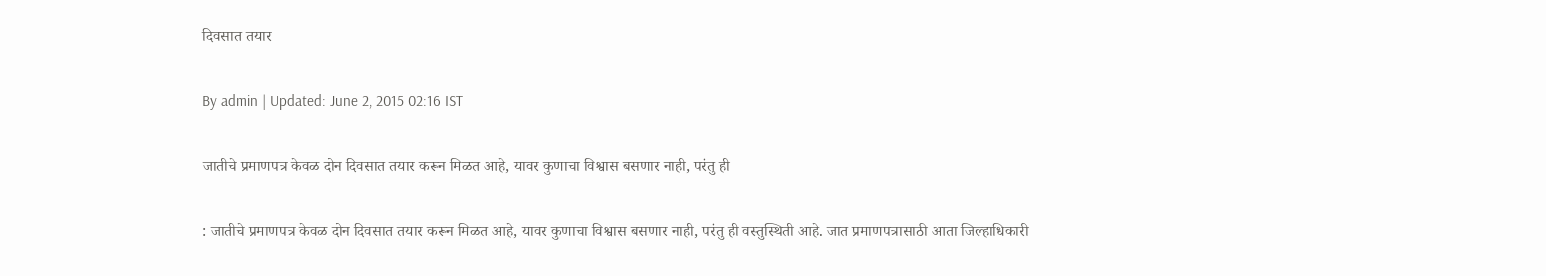दिवसात तयार

By admin | Updated: June 2, 2015 02:16 IST

जातीचे प्रमाणपत्र केवळ दोन दिवसात तयार करून मिळत आहे, यावर कुणाचा विश्वास बसणार नाही, परंतु ही

: जातीचे प्रमाणपत्र केवळ दोन दिवसात तयार करून मिळत आहे, यावर कुणाचा विश्वास बसणार नाही, परंतु ही वस्तुस्थिती आहे. जात प्रमाणपत्रासाठी आता जिल्हाधिकारी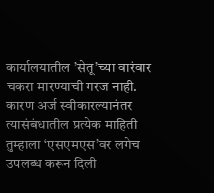कार्यालयातील ’सेतू’च्या वारंवार चकरा मारण्याची गरज नाही. कारण अर्ज स्वीकारल्यानंतर त्यासंबंधातील प्रत्येक माहिती तुम्हाला ‘एसएमएस’वर लगेच उपलब्ध करून दिली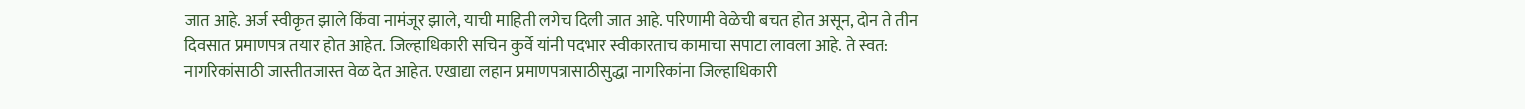जात आहे. अर्ज स्वीकृत झाले किंवा नामंजूर झाले, याची माहिती लगेच दिली जात आहे. परिणामी वेळेची बचत होत असून, दोन ते तीन दिवसात प्रमाणपत्र तयार होत आहेत. जिल्हाधिकारी सचिन कुर्वे यांनी पदभार स्वीकारताच कामाचा सपाटा लावला आहे. ते स्वत: नागरिकांसाठी जास्तीतजास्त वेळ देत आहेत. एखाद्या लहान प्रमाणपत्रासाठीसुद्धा नागरिकांना जिल्हाधिकारी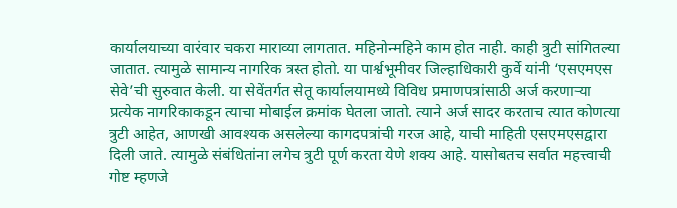कार्यालयाच्या वारंवार चकरा माराव्या लागतात. महिनोन्महिने काम होत नाही. काही त्रुटी सांगितल्या जातात. त्यामुळे सामान्य नागरिक त्रस्त होतो. या पार्श्वभूमीवर जिल्हाधिकारी कुर्वे यांनी ‘एसएमएस सेवे’ची सुरुवात केली. या सेवेंतर्गत सेतू कार्यालयामध्ये विविध प्रमाणपत्रांसाठी अर्ज करणाऱ्या प्रत्येक नागरिकाकडून त्याचा मोबाईल क्रमांक घेतला जातो. त्याने अर्ज सादर करताच त्यात कोणत्या त्रुटी आहेत, आणखी आवश्यक असलेल्या कागदपत्रांची गरज आहे, याची माहिती एसएमएसद्वारा दिली जाते. त्यामुळे संबंधितांना लगेच त्रुटी पूर्ण करता येणे शक्य आहे. यासोबतच सर्वात महत्त्वाची गोष्ट म्हणजे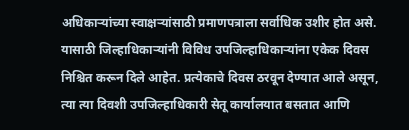अधिकाऱ्यांच्या स्वाक्षऱ्यांसाठी प्रमाणपत्राला सर्वाधिक उशीर होत असे. यासाठी जिल्हाधिकाऱ्यांनी विविध उपजिल्हाधिकाऱ्यांना एकेक दिवस निश्चित करून दिले आहेत. प्रत्येकाचे दिवस ठरवून देण्यात आले असून, त्या त्या दिवशी उपजिल्हाधिकारी सेतू कार्यालयात बसतात आणि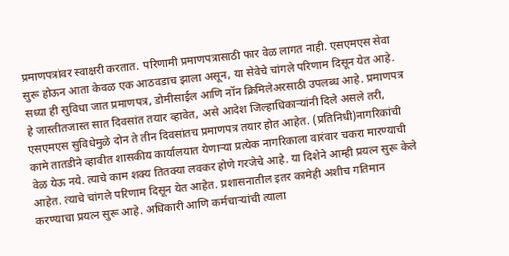प्रमाणपत्रांवर स्वाक्षरी करतात. परिणामी प्रमाणपत्रासाठी फार वेळ लागत नाही. एसएमएस सेवा सुरू होऊन आता केवळ एक आठवडाच झाला असून, या सेवेचे चांगले परिणाम दिसून येत आहे. सध्या ही सुविधा जात प्रमाणपत्र, डोमीसाईल आणि नॉन क्रिमिलेअरसाठी उपलब्ध आहे. प्रमाणपत्र हे जास्तीतजास्त सात दिवसांत तयार व्हावेत, असे आदेश जिल्हाधिकाऱ्यांनी दिले असले तरी, एसएमएस सुविधेमुळे दोन ते तीन दिवसांतच प्रमाणपत्र तयार होत आहेत. (प्रतिनिधी)नागरिकांची कामे तातडीने व्हावीत शासकीय कार्यालयात येणाऱ्या प्रत्येक नागरिकाला वारंवार चकरा मारण्याची वेळ येऊ नये. त्याचे काम शक्य तितक्या लवकर होणे गरजेचे आहे. या दिशेने आम्ही प्रयत्न सुरू केले आहेत. त्याचे चांगले परिणाम दिसून येत आहेत. प्रशासनातील इतर कामेही अशीच गतिमान करण्याचा प्रयत्न सुरू आहे. अधिकारी आणि कर्मचाऱ्यांची त्याला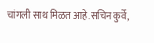चांगली साथ मिळत आहे.सचिन कुर्वे,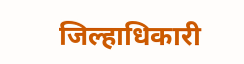जिल्हाधिकारी